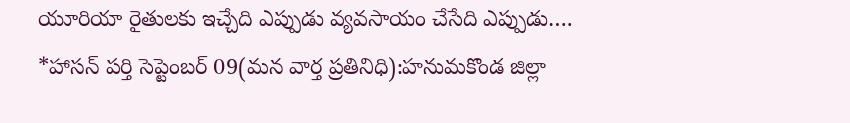యూరియా రైతులకు ఇచ్చేది ఎప్పుడు వ్యవసాయం చేసేది ఎప్పుడు….
*హాసన్ పర్తి సెప్టెంబర్ 09(మన వార్త ప్రతినిధి):హనుమకొండ జిల్లా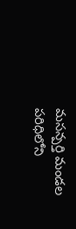మసన్పర్తి మండల పరిధిలోని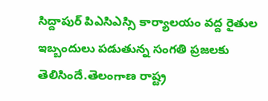సిద్దాపుర్ పిఎసిఎస్సి కార్యాలయం వద్ద రైతుల ఇబ్బందులు పడుతున్న సంగతి ప్రజలకు తెలిసిందే.తెలంగాణ రాష్ట్ర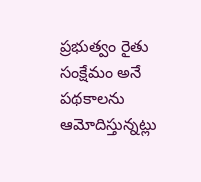ప్రభుత్వం రైతు సంక్షేమం అనే పథకాలను ఆమోదిస్తున్నట్లు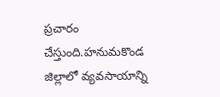ప్రచారం చేస్తుంది.హనుమకొండ జిల్లాలో వ్యవసాయాన్ని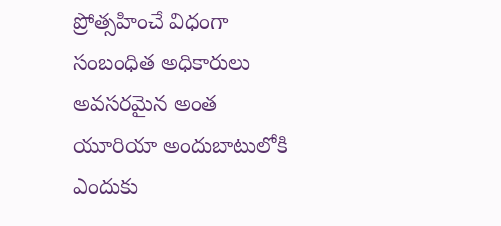ప్రోత్సహించే విధంగా సంబంధిత అధికారులు అవసరమైన అంత యూరియా అందుబాటులోకి ఎందుకు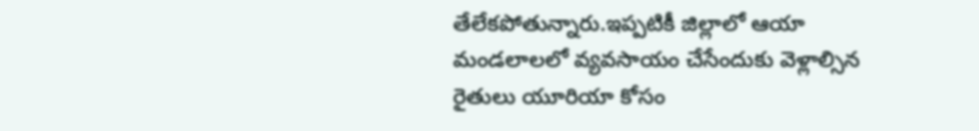తేలేకపోతున్నారు.ఇప్పటికీ జిల్లాలో ఆయా మండలాలలో వ్యవసాయం చేసేందుకు వెళ్లాల్సిన రైతులు యూరియా కోసం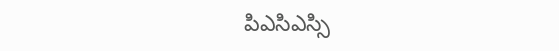పిఎసిఎస్సి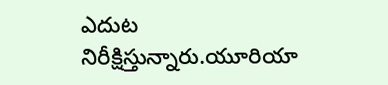ఎదుట నిరీక్షిస్తున్నారు.యూరియా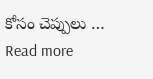కోసం చెప్పులు … Read more